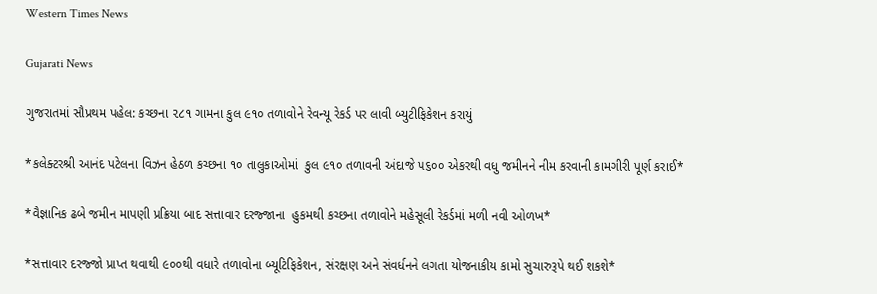Western Times News

Gujarati News

ગુજરાતમાં સૌપ્રથમ પહેલ: કચ્છના ૨૮૧ ગામના કુલ ૯૧૦ તળાવોને રેવન્યૂ રેકર્ડ પર લાવી બ્યુટીફિકેશન કરાયું

*કલેક્ટરશ્રી આનંદ પટેલના વિઝન હેઠળ કચ્છના ૧૦ તાલુકાઓમાં  કુલ ૯૧૦ તળાવની અંદાજે ૫૬૦૦ એકરથી વધુ જમીનને નીમ કરવાની કામગીરી પૂર્ણ કરાઈ*

*વૈજ્ઞાનિક ઢબે જમીન માપણી પ્રક્રિયા બાદ સત્તાવાર દરજ્જાના  હુકમથી કચ્છના તળાવોને મહેસૂલી રેકર્ડમાં મળી નવી ઓળખ*

*સત્તાવાર દરજ્જો પ્રાપ્ત થવાથી ૯૦૦થી વધારે તળાવોના બ્યૂટિફિકેશન, સંરક્ષણ અને સંવર્ધનને લગતા યોજનાકીય કામો સુચારુરૂપે થઈ શકશે*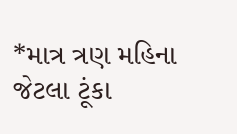*માત્ર ત્રણ મહિના જેટલા ટૂંકા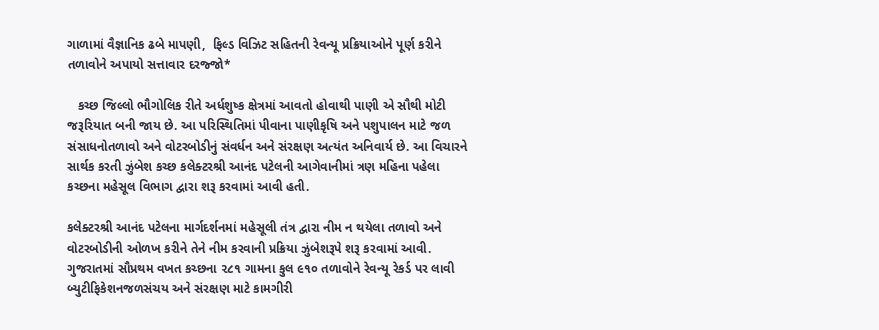ગાળામાં વૈજ્ઞાનિક ઢબે માપણી,  ફિલ્ડ વિઝિટ સહિતની રેવન્યૂ પ્રક્રિયાઓને પૂર્ણ કરીને તળાવોને અપાયો સત્તાવાર દરજ્જો*

   કચ્છ જિલ્લો ભૌગોલિક રીતે અર્ધશુષ્ક ક્ષેત્રમાં આવતો હોવાથી પાણી એ સૌથી મોટી જરૂરિયાત બની જાય છે. આ પરિસ્થિતિમાં પીવાના પાણીકૃષિ અને પશુપાલન માટે જળ સંસાધનોતળાવો અને વોટરબોડીનું સંવર્ધન અને સંરક્ષણ અત્યંત અનિવાર્ય છે. આ વિચારને સાર્થક કરતી ઝુંબેશ કચ્છ કલેક્ટરશ્રી આનંદ પટેલની આગેવાનીમાં ત્રણ મહિના પહેલા કચ્છના મહેસૂલ વિભાગ દ્વારા શરૂ કરવામાં આવી હતી.

કલેક્ટરશ્રી આનંદ પટેલના માર્ગદર્શનમાં મહેસૂલી તંત્ર દ્વારા નીમ ન થયેલા તળાવો અને વોટરબોડીની ઓળખ કરીને તેને નીમ કરવાની પ્રક્રિયા ઝુંબેશરૂપે શરૂ કરવામાં આવી. ગુજરાતમાં સૌપ્રથમ વખત કચ્છના ૨૮૧ ગામના કુલ ૯૧૦ તળાવોને રેવન્યૂ રેકર્ડ પર લાવી બ્યુટીફિકેશનજળસંચય અને સંરક્ષણ માટે કામગીરી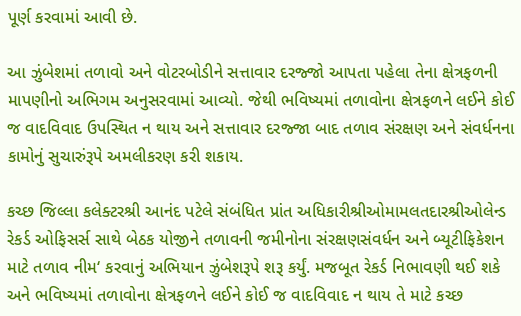પૂર્ણ કરવામાં આવી છે.

આ ઝુંબેશમાં તળાવો અને વોટરબોડીને સત્તાવાર દરજ્જો આપતા પહેલા તેના ક્ષેત્રફળની માપણીનો અભિગમ અનુસરવામાં આવ્યો. જેથી ભવિષ્યમાં તળાવોના ક્ષેત્રફળને લઈને કોઈ જ વાદવિવાદ ઉપસ્થિત ન થાય અને સત્તાવાર દરજ્જા બાદ તળાવ સંરક્ષણ અને સંવર્ધનના કામોનું સુચારુંરૂપે અમલીકરણ કરી શકાય.

કચ્છ જિલ્લા કલેક્ટરશ્રી આનંદ પટેલે સંબંધિત પ્રાંત અધિકારીશ્રીઓમામલતદારશ્રીઓલેન્ડ રેકર્ડ ઓફિસર્સ સાથે બેઠક યોજીને તળાવની જમીનોના સંરક્ષણસંવર્ધન અને બ્યૂટીફિકેશન માટે તળાવ નીમ‘ કરવાનું અભિયાન ઝુંબેશરૂપે શરૂ કર્યું. મજબૂત રેકર્ડ નિભાવણી થઈ શકે અને ભવિષ્યમાં તળાવોના ક્ષેત્રફળને લઈને કોઈ જ વાદવિવાદ ન થાય તે માટે કચ્છ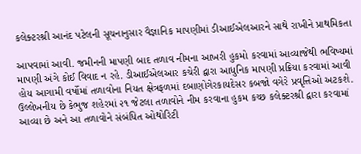કલેક્ટરશ્રી આનંદ પટેલની સૂચનાનુસાર વૈજ્ઞાનિક માપણીમાં ડીઆઈએલઆરને સાથે રાખીને પ્રાથમિકતા

આપવામાં આવી. જમીનની માપણી બાદ તળાવ નીમના આખરી હુકમો કરવામાં આવ્યાજેથી ભવિષ્યમાં માપણી અંગે કોઈ વિવાદ ન રહે. ડીઆઈએલઆર કચેરી દ્વારા આધુનિક માપણી પ્રક્રિયા કરવામાં આવી હોય આગામી વર્ષોમાં તળાવોના નિયત ક્ષેત્રફળમાં દબાણોગેરકાયદેસર કબજો વગેરે પ્રવૃત્તિઓ અટકશે. ઉલ્લેખનીય છે કેભુજ શહેરમાં ૨૧ જેટલા તળાવોને નીમ કરવાના હુકમ કચ્છ કલેક્ટરશ્રી દ્વારા કરવામાં આવ્યા છે અને આ તળાવોને સંબંધિત ઓથોરિટી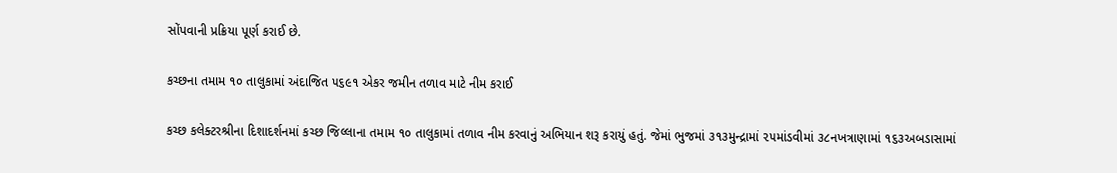સોંપવાની પ્રક્રિયા પૂર્ણ કરાઈ છે.

કચ્છના તમામ ૧૦ તાલુકામાં અંદાજિત ૫૬૯૧ એકર જમીન તળાવ માટે નીમ કરાઈ

કચ્છ કલેક્ટરશ્રીના દિશાદર્શનમાં કચ્છ જિલ્લાના તમામ ૧૦ તાલુકામાં તળાવ નીમ કરવાનું અભિયાન શરૂ કરાયું હતું. જેમાં ભુજમાં ૩૧૩મુન્દ્રામાં ૨૫માંડવીમાં ૩૮નખત્રાણામાં ૧૬૩અબડાસામાં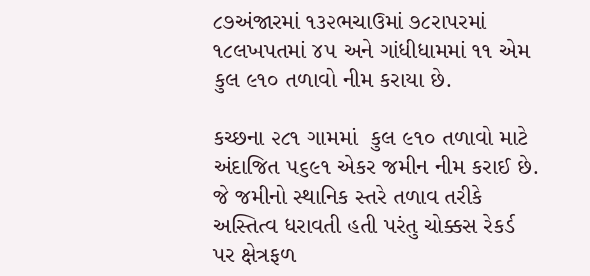૮૭અંજારમાં ૧૩૨ભચાઉમાં ૭૮રાપરમાં ૧૮લખપતમાં ૪૫ અને ગાંધીધામમાં ૧૧ એમ કુલ ૯૧૦ તળાવો નીમ કરાયા છે.

કચ્છના ૨૮૧ ગામમાં  કુલ ૯૧૦ તળાવો માટે અંદાજિત ૫૬૯૧ એકર જમીન નીમ કરાઈ છે. જે જમીનો સ્થાનિક સ્તરે તળાવ તરીકે અસ્તિત્વ ધરાવતી હતી પરંતુ ચોક્કસ રેકર્ડ પર ક્ષેત્રફળ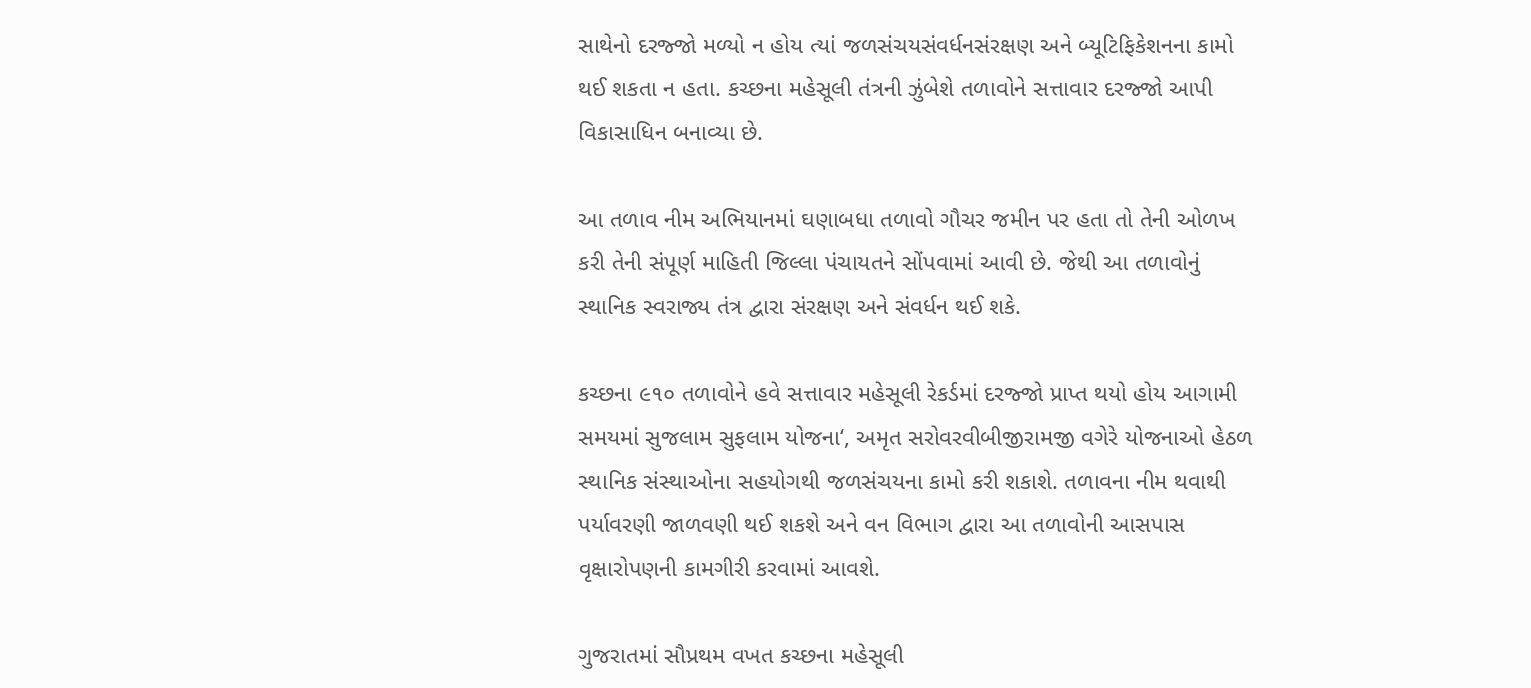સાથેનો દરજ્જો મળ્યો ન હોય ત્યાં જળસંચયસંવર્ધનસંરક્ષણ અને બ્યૂટિફિકેશનના કામો થઈ શકતા ન હતા. કચ્છના મહેસૂલી તંત્રની ઝુંબેશે તળાવોને સત્તાવાર દરજ્જો આપી વિકાસાધિન બનાવ્યા છે.

આ તળાવ નીમ અભિયાનમાં ઘણાબધા તળાવો ગૌચર જમીન પર હતા તો તેની ઓળખ કરી તેની સંપૂર્ણ માહિતી જિલ્લા પંચાયતને સોંપવામાં આવી છે. જેથી આ તળાવોનું સ્થાનિક સ્વરાજ્ય તંત્ર દ્વારા સંરક્ષણ અને સંવર્ધન થઈ શકે.

કચ્છના ૯૧૦ તળાવોને હવે સત્તાવાર મહેસૂલી રેકર્ડમાં દરજ્જો પ્રાપ્ત થયો હોય આગામી સમયમાં સુજલામ સુફલામ યોજના‘, અમૃત સરોવરવીબીજીરામજી વગેરે યોજનાઓ હેઠળ સ્થાનિક સંસ્થાઓના સહયોગથી જળસંચયના કામો કરી શકાશે. તળાવના નીમ થવાથી પર્યાવરણી જાળવણી થઈ શકશે અને વન વિભાગ દ્વારા આ તળાવોની આસપાસ વૃક્ષારોપણની કામગીરી કરવામાં આવશે.

ગુજરાતમાં સૌપ્રથમ વખત કચ્છના મહેસૂલી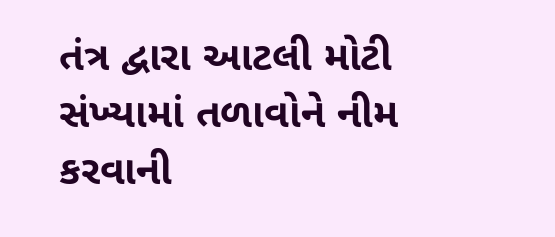તંત્ર દ્વારા આટલી મોટી સંખ્યામાં તળાવોને નીમ કરવાની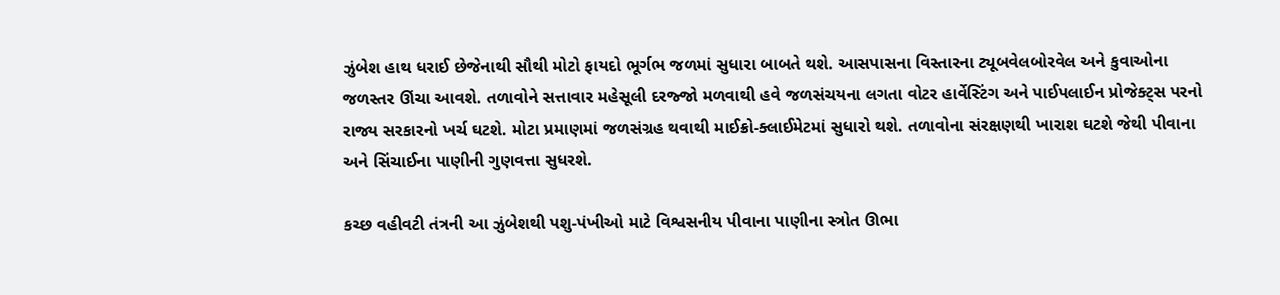ઝુંબેશ હાથ ધરાઈ છેજેનાથી સૌથી મોટો ફાયદો ભૂર્ગભ જળમાં સુધારા બાબતે થશે. આસપાસના વિસ્તારના ટ્યૂબવેલબોરવેલ અને કુવાઓના જળસ્તર ઊંચા આવશે. તળાવોને સત્તાવાર મહેસૂલી દરજ્જો મળવાથી હવે જળસંચયના લગતા વોટર હાર્વેસ્ટિંગ અને પાઈપલાઈન પ્રોજેક્ટ્સ પરનો રાજ્ય સરકારનો ખર્ચ ઘટશે. મોટા પ્રમાણમાં જળસંગ્રહ થવાથી માઈક્રો-ક્લાઈમેટમાં સુધારો થશે. તળાવોના સંરક્ષણથી ખારાશ ઘટશે જેથી પીવાના અને સિંચાઈના પાણીની ગુણવત્તા સુધરશે.

કચ્છ વહીવટી તંત્રની આ ઝુંબેશથી પશુ-પંખીઓ માટે વિશ્વસનીય પીવાના પાણીના સ્ત્રોત ઊભા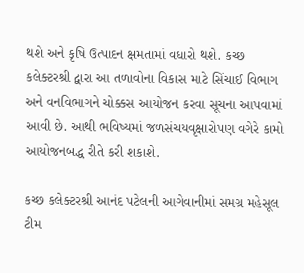થશે અને કૃષિ ઉત્પાદન ક્ષમતામાં વધારો થશે. કચ્છ કલેક્ટરશ્રી દ્વારા આ તળાવોના વિકાસ માટે સિંચાઈ વિભાગ અને વનવિભાગને ચોક્કસ આયોજન કરવા સૂચના આપવામાં આવી છે. આથી ભવિષ્યમાં જળસંચયવૃક્ષારોપણ વગેરે કામો આયોજનબદ્ધ રીતે કરી શકાશે.

કચ્છ કલેક્ટરશ્રી આનંદ પટેલની આગેવાનીમાં સમગ્ર મહેસૂલ ટીમ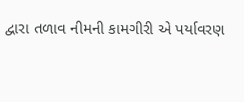દ્વારા તળાવ નીમની કામગીરી એ પર્યાવરણ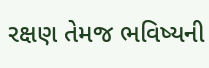રક્ષણ તેમજ ભવિષ્યની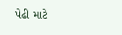પેઢી માટે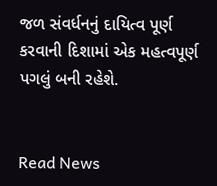જળ સંવર્ધનનું દાયિત્વ પૂર્ણ કરવાની દિશામાં એક મહત્વપૂર્ણ પગલું બની રહેશે.


Read News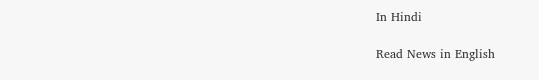In Hindi

Read News in English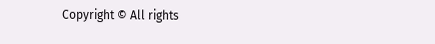Copyright © All rights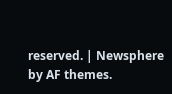reserved. | Newsphere by AF themes.